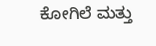ಕೋಗಿಲೆ ಮತ್ತು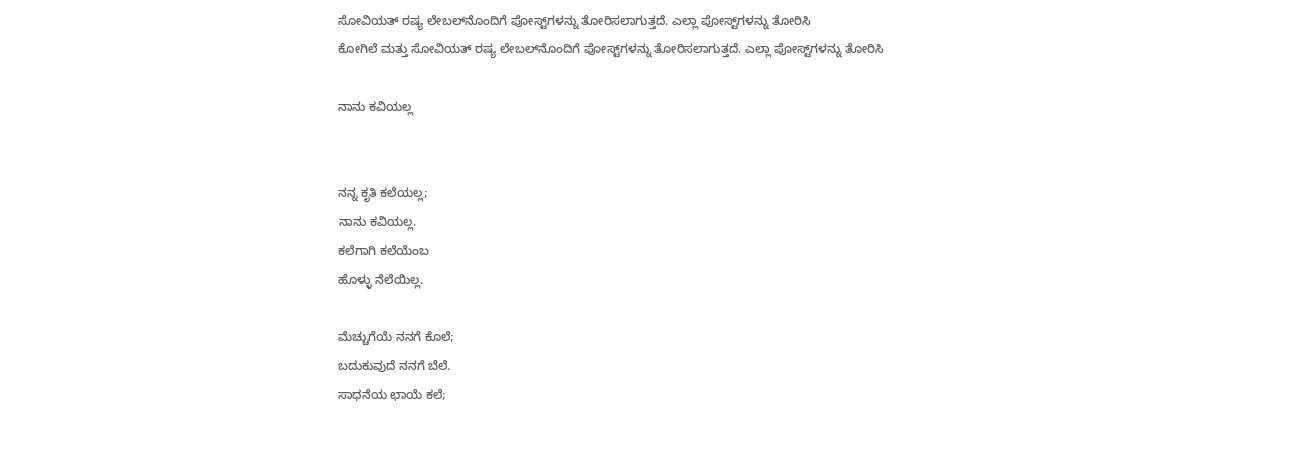ಸೋವಿಯತ್ ರಷ್ಯ ಲೇಬಲ್‌ನೊಂದಿಗೆ ಪೋಸ್ಟ್‌ಗಳನ್ನು ತೋರಿಸಲಾಗುತ್ತದೆ. ಎಲ್ಲಾ ಪೋಸ್ಟ್‌ಗಳನ್ನು ತೋರಿಸಿ
ಕೋಗಿಲೆ ಮತ್ತು ಸೋವಿಯತ್ ರಷ್ಯ ಲೇಬಲ್‌ನೊಂದಿಗೆ ಪೋಸ್ಟ್‌ಗಳನ್ನು ತೋರಿಸಲಾಗುತ್ತದೆ. ಎಲ್ಲಾ ಪೋಸ್ಟ್‌ಗಳನ್ನು ತೋರಿಸಿ

ನಾನು ಕವಿಯಲ್ಲ


ನನ್ನ ಕೃತಿ ಕಲೆಯಲ್ಲ;
ನಾನು ಕವಿಯಲ್ಲ.
ಕಲೆಗಾಗಿ ಕಲೆಯೆಂಬ
ಹೊಳ್ಳು ನೆಲೆಯಿಲ್ಲ.

ಮೆಚ್ಚುಗೆಯೆ ನನಗೆ ಕೊಲೆ;
ಬದುಕುವುದೆ ನನಗೆ ಬೆಲೆ.
ಸಾಧನೆಯ ಛಾಯೆ ಕಲೆ;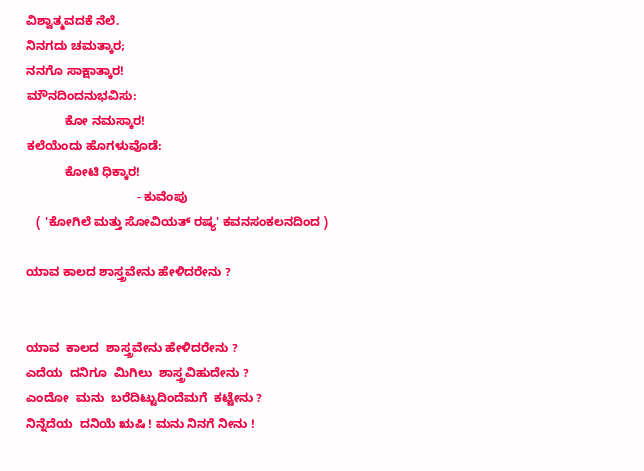ವಿಶ್ವಾತ್ಮವದಕೆ ನೆಲೆ.
ನಿನಗದು ಚಮತ್ಕಾರ;
ನನಗೊ ಸಾಕ್ಷಾತ್ಕಾರ!
ಮೌನದಿಂದನುಭವಿಸು:
           ಕೋ ನಮಸ್ಕಾರ!
ಕಲೆಯೆಂದು ಹೊಗಳುವೊಡೆ:
           ಕೋಟಿ ಧಿಕ್ಕಾರ!
                                - ಕುವೆಂಪು
   ( 'ಕೋಗಿಲೆ ಮತ್ತು ಸೋವಿಯತ್ ರಷ್ಯ' ಕವನಸಂಕಲನದಿಂದ )

ಯಾವ ಕಾಲದ ಶಾಸ್ತ್ರವೇನು ಹೇಳಿದರೇನು ?


ಯಾವ  ಕಾಲದ  ಶಾಸ್ತ್ರವೇನು ಹೇಳಿದರೇನು ?
ಎದೆಯ  ದನಿಗೂ  ಮಿಗಿಲು  ಶಾಸ್ತ್ರವಿಹುದೇನು ?
ಎಂದೋ  ಮನು  ಬರೆದಿಟ್ಟುದಿಂದೆಮಗೆ  ಕಟ್ಟೇನು ?
ನಿನ್ನೆದೆಯ  ದನಿಯೆ ಋಷಿ ! ಮನು ನಿನಗೆ ನೀನು !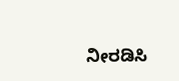ನೀರಡಿಸಿ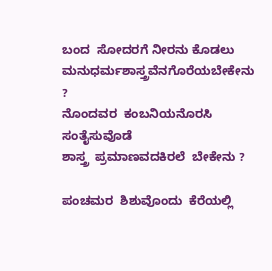ಬಂದ  ಸೋದರಗೆ ನೀರನು ಕೊಡಲು
ಮನುಧರ್ಮಶಾಸ್ತ್ರವೆನಗೊರೆಯಬೇಕೇನು ?
ನೊಂದವರ  ಕಂಬನಿಯನೊರಸಿ  ಸಂತೈಸುವೊಡೆ
ಶಾಸ್ತ್ರ  ಪ್ರಮಾಣವದಕಿರಲೆ  ಬೇಕೇನು ?

ಪಂಚಮರ  ಶಿಶುವೊಂದು  ಕೆರೆಯಲ್ಲಿ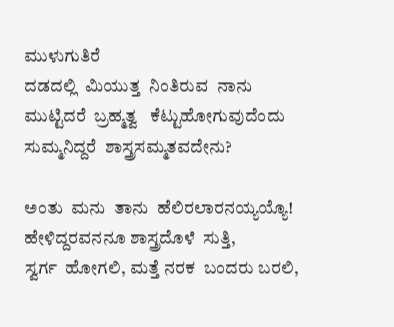ಮುಳುಗುತಿರೆ
ದಡದಲ್ಲಿ  ಮಿಯುತ್ತ  ನಿಂತಿರುವ  ನಾನು
ಮುಟ್ಟಿದರೆ  ಬ್ರಹ್ಮತ್ವ   ಕೆಟ್ಟುಹೋಗುವುದೆಂದು
ಸುಮ್ಮನಿದ್ದರೆ  ಶಾಸ್ತ್ರಸಮ್ಮತವದೇನು?

ಅಂತು  ಮನು  ತಾನು  ಹೆಲಿರಲಾರನಯ್ಯಯ್ಯೊ!
ಹೇಳಿದ್ದರವನನೂ ಶಾಸ್ತ್ರದೊಳೆ  ಸುತ್ತಿ,
ಸ್ವರ್ಗ  ಹೋಗಲಿ, ಮತ್ತೆ ನರಕ  ಬಂದರು ಬರಲಿ,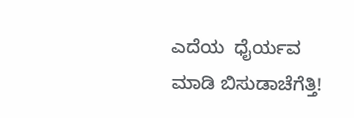ಎದೆಯ  ಧೈರ್ಯವ  ಮಾಡಿ ಬಿಸುಡಾಚೆಗೆತ್ತಿ!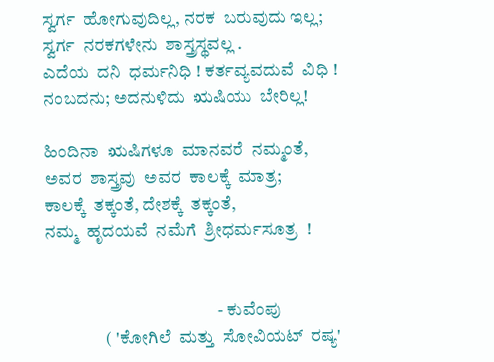ಸ್ವರ್ಗ  ಹೋಗುವುದಿಲ್ಲ, ನರಕ  ಬರುವುದು ಇಲ್ಲ;
ಸ್ವರ್ಗ  ನರಕಗಳೇನು  ಶಾಸ್ತ್ರಸ್ಥವಲ್ಲ .
ಎದೆಯ  ದನಿ  ಧರ್ಮನಿಧಿ ! ಕರ್ತವ್ಯವದುವೆ  ವಿಧಿ !
ನಂಬದನು; ಅದನುಳಿದು  ಋಷಿಯು  ಬೇರಿಲ್ಲ!

ಹಿಂದಿನಾ  ಋಷಿಗಳೂ  ಮಾನವರೆ  ನಮ್ಮಂತೆ,
ಅವರ  ಶಾಸ್ತ್ರವು  ಅವರ  ಕಾಲಕ್ಕೆ  ಮಾತ್ರ;
ಕಾಲಕ್ಕೆ  ತಕ್ಕಂತೆ, ದೇಶಕ್ಕೆ  ತಕ್ಕಂತೆ,
ನಮ್ಮ  ಹೃದಯವೆ  ನಮೆಗೆ  ಶ್ರೀಧರ್ಮಸೂತ್ರ  !


                                                 - ಕುವೆಂಪು
                 ( 'ಕೋಗಿಲೆ  ಮತ್ತು  ಸೋವಿಯಟ್  ರಷ್ಯ'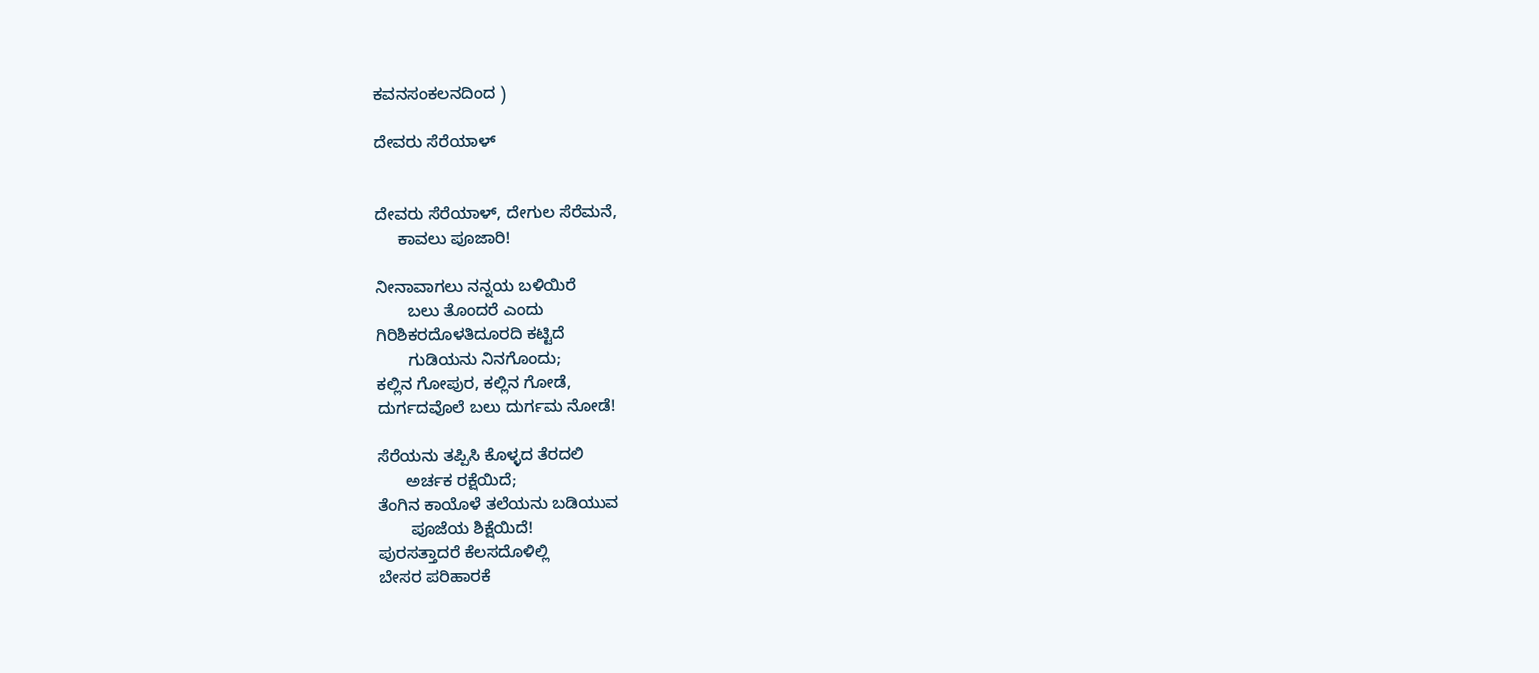ಕವನಸಂಕಲನದಿಂದ )

ದೇವರು ಸೆರೆಯಾಳ್


ದೇವರು ಸೆರೆಯಾಳ್, ದೇಗುಲ ಸೆರೆಮನೆ,
     ಕಾವಲು ಪೂಜಾರಿ!

ನೀನಾವಾಗಲು ನನ್ನಯ ಬಳಿಯಿರೆ
       ಬಲು ತೊಂದರೆ ಎಂದು
ಗಿರಿಶಿಕರದೊಳತಿದೂರದಿ ಕಟ್ಟಿದೆ
       ಗುಡಿಯನು ನಿನಗೊಂದು;
ಕಲ್ಲಿನ ಗೋಪುರ, ಕಲ್ಲಿನ ಗೋಡೆ,
ದುರ್ಗದವೊಲೆ ಬಲು ದುರ್ಗಮ ನೋಡೆ!

ಸೆರೆಯನು ತಪ್ಪಿಸಿ ಕೊಳ್ಳದ ತೆರದಲಿ
      ಅರ್ಚಕ ರಕ್ಷೆಯಿದೆ;
ತೆಂಗಿನ ಕಾಯೊಳೆ ತಲೆಯನು ಬಡಿಯುವ
       ಪೂಜೆಯ ಶಿಕ್ಷೆಯಿದೆ!
ಪುರಸತ್ತಾದರೆ ಕೆಲಸದೊಳಿಲ್ಲಿ
ಬೇಸರ ಪರಿಹಾರಕೆ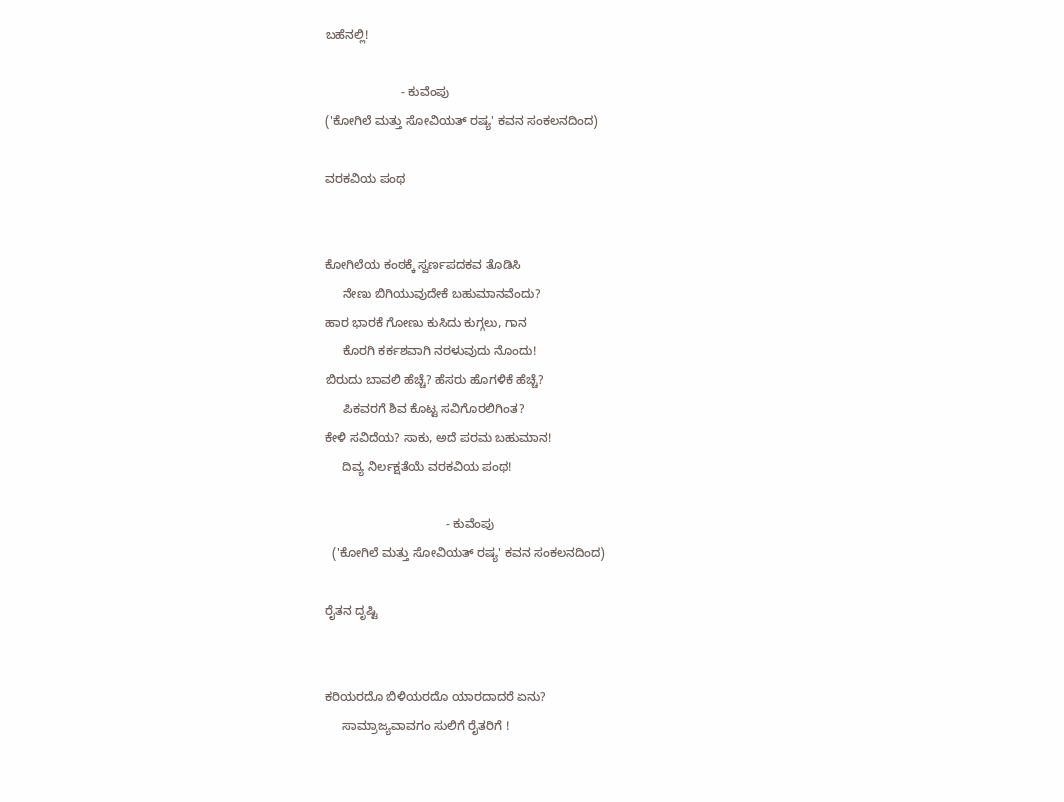ಬಹೆನಲ್ಲಿ!

                      - ಕುವೆಂಪು
('ಕೋಗಿಲೆ ಮತ್ತು ಸೋವಿಯತ್ ರಷ್ಯ' ಕವನ ಸಂಕಲನದಿಂದ)

ವರಕವಿಯ ಪಂಥ


ಕೋಗಿಲೆಯ ಕಂಠಕ್ಕೆ ಸ್ವರ್ಣಪದಕವ ತೊಡಿಸಿ
     ನೇಣು ಬಿಗಿಯುವುದೇಕೆ ಬಹುಮಾನವೆಂದು?
ಹಾರ ಭಾರಕೆ ಗೋಣು ಕುಸಿದು ಕುಗ್ಗಲು, ಗಾನ
     ಕೊರಗಿ ಕರ್ಕಶವಾಗಿ ನರಳುವುದು ನೊಂದು!
ಬಿರುದು ಬಾವಲಿ ಹೆಚ್ಚೆ? ಹೆಸರು ಹೊಗಳಿಕೆ ಹೆಚ್ಚೆ?
     ಪಿಕವರಗೆ ಶಿವ ಕೊಟ್ಟ ಸವಿಗೊರಲಿಗಿಂತ?
ಕೇಳಿ ಸವಿದೆಯ? ಸಾಕು, ಅದೆ ಪರಮ ಬಹುಮಾನ!
     ದಿವ್ಯ ನಿರ್ಲಕ್ಷತೆಯೆ ವರಕವಿಯ ಪಂಥ!

                                   - ಕುವೆಂಪು
  ('ಕೋಗಿಲೆ ಮತ್ತು ಸೋವಿಯತ್ ರಷ್ಯ' ಕವನ ಸಂಕಲನದಿಂದ)

ರೈತನ ದೃಷ್ಟಿ


ಕರಿಯರದೊ ಬಿಳಿಯರದೊ ಯಾರದಾದರೆ ಏನು?
     ಸಾಮ್ರಾಜ್ಯವಾವಗಂ ಸುಲಿಗೆ ರೈತರಿಗೆ !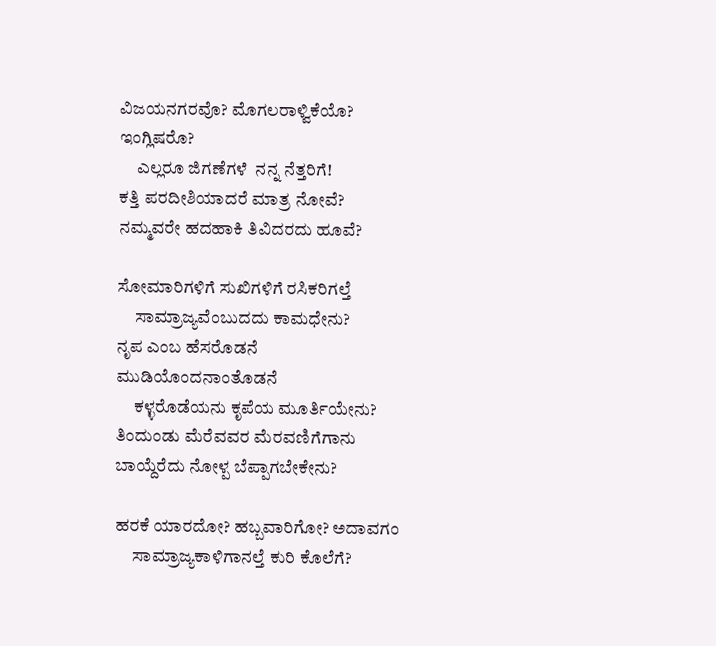ವಿಜಯನಗರವೊ? ಮೊಗಲರಾಳ್ವಿಕೆಯೊ? ಇಂಗ್ಲಿಷರೊ?
     ಎಲ್ಲರೂ ಜಿಗಣೆಗಳೆ  ನನ್ನ ನೆತ್ತರಿಗೆ!
ಕತ್ತಿ ಪರದೀಶಿಯಾದರೆ ಮಾತ್ರ ನೋವೆ?
ನಮ್ಮವರೇ ಹದಹಾಕಿ ತಿವಿದರದು ಹೂವೆ?

ಸೋಮಾರಿಗಳಿಗೆ ಸುಖಿಗಳಿಗೆ ರಸಿಕರಿಗಲ್ತೆ
     ಸಾಮ್ರಾಜ್ಯವೆಂಬುದದು ಕಾಮಧೇನು?
ನೃಪ ಎಂಬ ಹೆಸರೊಡನೆ ಮುಡಿಯೊಂದನಾಂತೊಡನೆ
     ಕಳ್ಳರೊಡೆಯನು ಕೃಪೆಯ ಮೂರ್ತಿಯೇನು?
ತಿಂದುಂಡು ಮೆರೆವವರ ಮೆರವಣಿಗೆಗಾನು
ಬಾಯ್ದೆರೆದು ನೋಳ್ಪ ಬೆಪ್ಪಾಗಬೇಕೇನು?

ಹರಕೆ ಯಾರದೋ? ಹಬ್ಬವಾರಿಗೋ? ಅದಾವಗಂ
     ಸಾಮ್ರಾಜ್ಯಕಾಳಿಗಾನಲ್ತೆ ಕುರಿ ಕೊಲೆಗೆ?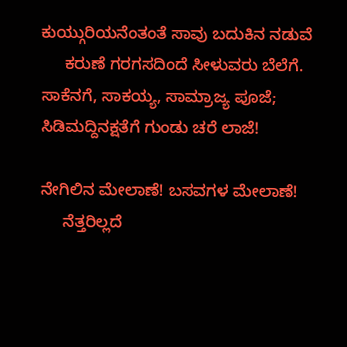ಕುಯ್ಗುರಿಯನೆಂತಂತೆ ಸಾವು ಬದುಕಿನ ನಡುವೆ
     ಕರುಣೆ ಗರಗಸದಿಂದೆ ಸೀಳುವರು ಬೆಲೆಗೆ.
ಸಾಕೆನಗೆ, ಸಾಕಯ್ಯ, ಸಾಮ್ರಾಜ್ಯ ಪೂಜೆ;
ಸಿಡಿಮದ್ದಿನಕ್ಷತೆಗೆ ಗುಂಡು ಚರೆ ಲಾಜೆ!

ನೇಗಿಲಿನ ಮೇಲಾಣೆ! ಬಸವಗಳ ಮೇಲಾಣೆ!
     ನೆತ್ತರಿಲ್ಲದೆ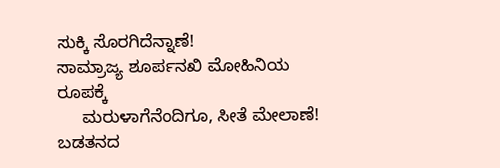ಸುಕ್ಕಿ ಸೊರಗಿದೆನ್ನಾಣೆ!
ಸಾಮ್ರಾಜ್ಯ ಶೂರ್ಪನಖಿ ಮೋಹಿನಿಯ ರೂಪಕ್ಕೆ
     ಮರುಳಾಗೆನೆಂದಿಗೂ, ಸೀತೆ ಮೇಲಾಣೆ!
ಬಡತನದ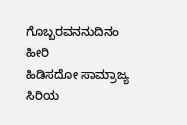ಗೊಬ್ಬರವನನುದಿನಂ ಹೀರಿ
ಹಿಡಿಸದೋ ಸಾಮ್ರಾಜ್ಯ ಸಿರಿಯ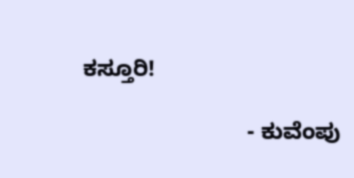ಕಸ್ತೂರಿ!

                          - ಕುವೆಂಪು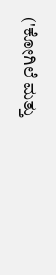('ಕೋಗಿಲೆ ಮತ್ತು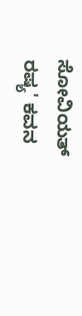ಸೋವಿಯತ್ ರಷ್ಯ' ಕವನ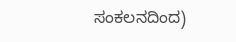ಸಂಕಲನದಿಂದ)